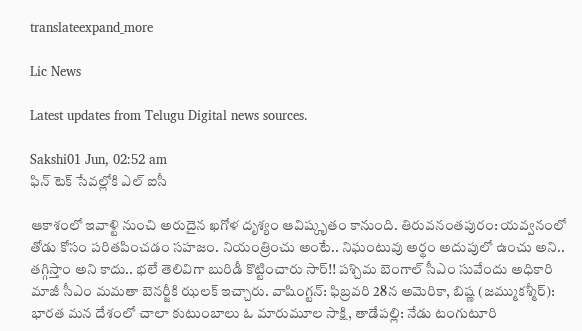translateexpand_more

Lic News

Latest updates from Telugu Digital news sources.

Sakshi01 Jun, 02:52 am
ఫిన్ టెక్ సేవల్లోకి ఎల్ ఐసీ

ఆకాశంలో ఇవాళ్టి నుంచి అరుదైన ఖగోళ దృశ్యం ఆవిష్కృతం కానుంది. తిరువనంతపురం: యవ్వనంలో తోడు కోసం పరితపించడం సహజం. నియంత్రించు అంటే.. నిఘంటువు అర్థం అదుపులో ఉంచు అని.. తగ్గిస్తాం అని కాదు.. భలే తెలివిగా బురిడీ కొట్టించారు సార్‌!! పశ్చిమ బెంగాల్‌ సీఎం సువేందు అధికారి మాజీ సీఎం మమతా బెనర్జీకి ఝలక్‌ ఇచ్చారు. వాషింగ్టన్‌: ఫిబ్రవరి 28న అమెరికా, బిష్ణ (జమ్ముకశ్మీర్): భారత మన దేశంలో చాలా కుటుంబాలు ఓ మారుమూల సాక్షి, తాడేపల్లి: నేడు టంగుటూరి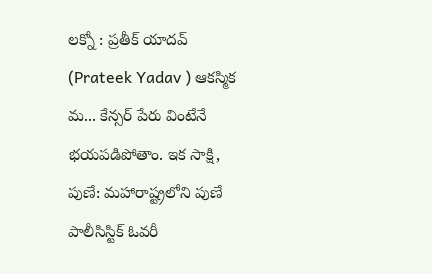లక్నో : ప్రతీక్ యాదవ్ (Prateek Yadav ) ఆకస్మిక మ... కేన్సర్‌ పేరు వింటేనే భయపడిపోతాం. ఇక సాక్షి, పుణే: మహారాష్ట్రలోని పుణే పాలీసిస్టిక్ ఓవరీ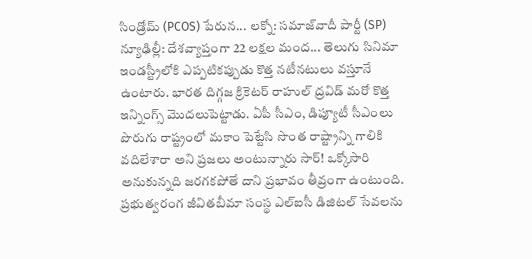సిండ్రోమ్ (PCOS) పేరున... లక్నో: సమాజ్‌వాదీ పార్టీ (SP) న్యూఢిల్లీ: దేశవ్యాప్తంగా 22 లక్షల మంద... తెలుగు సినిమా ఇండస్ట్రీలోకి ఎప్పటికప్పుడు కొత్త నటీనటులు వస్తూనే ఉంటారు. భారత దిగ్గజ క్రికెటర్‌ రాహుల్‌ ద్రవిడ్‌ మరో కొత్త ఇన్నింగ్స్‌ మొదలుపెట్టాడు. ఏపీ సీఎం, డిప్యూటీ సీఎంలు పొరుగు రాష్ట్రంలో మకాం పెట్టేసి సొంత రాష్ట్రాన్ని గాలికి వదిలేశారా అని ప్రజలు అంటున్నారు సార్‌! ఒక్కోసారి అనుకున్నది జరగకపోతే దాని ప్రభావం తీవ్రంగా ఉంటుంది. ప్రభుత్వరంగ జీవితబీమా సంస్థ ఎల్‌ఐసీ డిజిటల్‌ సేవలను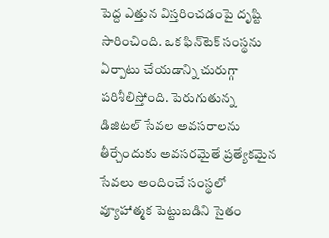పెద్ద ఎత్తున విస్తరించడంపై దృష్టి సారించింది. ఒక ఫిన్‌టెక్‌ సంస్థను ఏర్పాటు చేయడాన్ని చురుగ్గా పరిశీలిస్తోంది. పెరుగుతున్న డిజిటల్‌ సేవల అవసరాలను తీర్చేందుకు అవసరమైతే ప్రత్యేకమైన సేవలు అందించే సంస్థలో వ్యూహాత్మక పెట్టుబడిని సైతం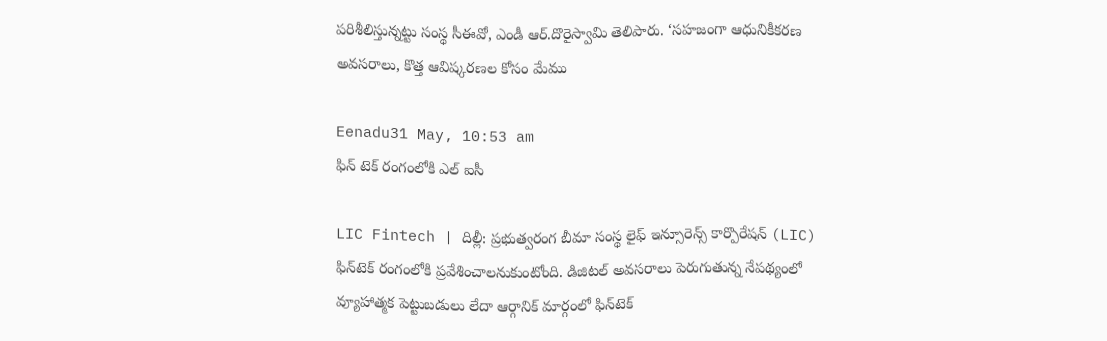పరిశీలిస్తున్నట్టు సంస్థ సీఈవో, ఎండీ ఆర్‌.దొరైస్వామి తెలిపారు. ‘సహజంగా ఆధునికీకరణ అవసరాలు, కొత్త ఆవిష్కరణల కోసం మేము

Eenadu31 May, 10:53 am
ఫిన్ టెక్ రంగంలోకి ఎల్ ఐసీ

LIC Fintech | దిల్లీ: ప్రభుత్వరంగ బీమా సంస్థ లైఫ్‌ ఇన్సూరెన్స్‌ కార్పొరేషన్‌ (LIC) ఫిన్‌టెక్‌ రంగంలోకి ప్రవేశించాలనుకుంటోంది. డిజిటల్‌ అవసరాలు పెరుగుతున్న నేపథ్యంలో వ్యూహాత్మక పెట్టుబడులు లేదా ఆర్గానిక్‌ మార్గంలో ఫిన్‌టెక్‌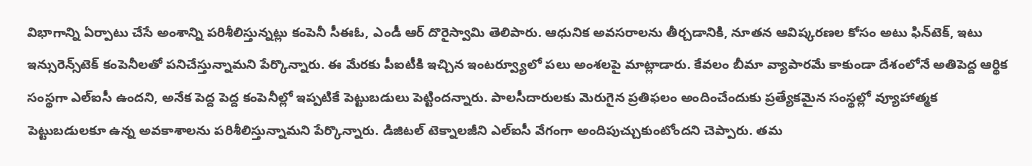విభాగాన్ని ఏర్పాటు చేసే అంశాన్ని పరిశీలిస్తున్నట్లు కంపెనీ సీఈఓ, ఎండీ ఆర్‌ దొరైస్వామి తెలిపారు. ఆధునిక అవసరాలను తీర్చడానికి, నూతన ఆవిష్కరణల కోసం అటు ఫిన్‌టెక్‌, ఇటు ఇన్సురెన్స్‌టెక్‌ కంపెనీలతో పనిచేస్తున్నామని పేర్కొన్నారు. ఈ మేరకు పీఐటీకి ఇచ్చిన ఇంటర్వ్యూలో పలు అంశలపై మాట్లాడారు. కేవలం బీమా వ్యాపారమే కాకుండా దేశంలోనే అతిపెద్ద ఆర్థిక సంస్థగా ఎల్‌ఐసీ ఉందని, అనేక పెద్ద పెద్ద కంపెనీల్లో ఇప్పటికే పెట్టుబడులు పెట్టిందన్నారు. పాలసీదారులకు మెరుగైన ప్రతిఫలం అందించేందుకు ప్రత్యేకమైన సంస్థల్లో వ్యూహాత్మక పెట్టుబడులకూ ఉన్న అవకాశాలను పరిశీలిస్తున్నామని పేర్కొన్నారు. డిజిటల్‌ టెక్నాలజీని ఎల్‌ఐసీ వేగంగా అందిపుచ్చుకుంటోందని చెప్పారు. తమ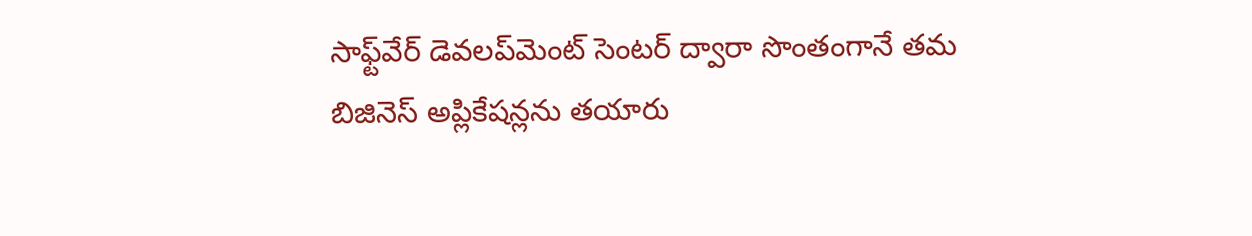సాఫ్ట్‌వేర్‌ డెవలప్‌మెంట్‌ సెంటర్‌ ద్వారా సొంతంగానే తమ బిజినెస్‌ అప్లికేషన్లను తయారు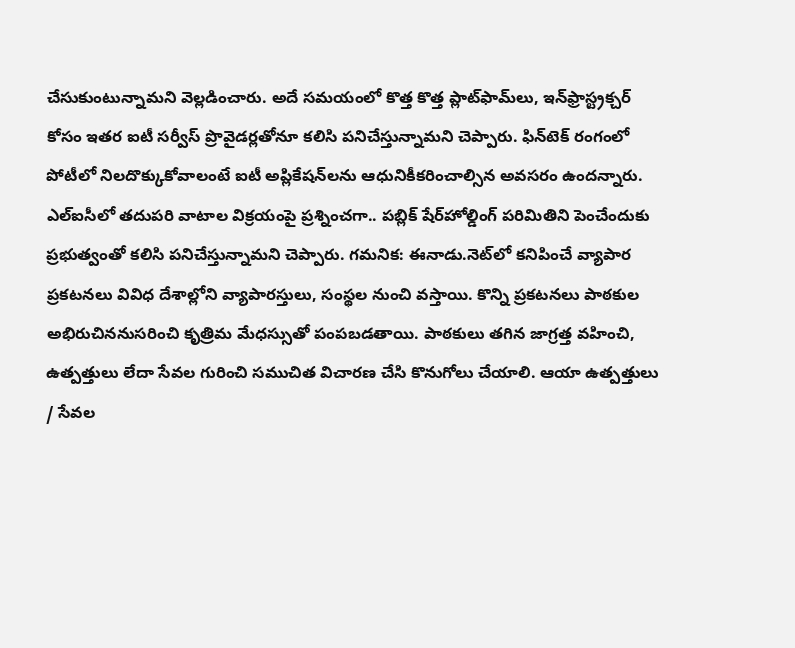చేసుకుంటున్నామని వెల్లడించారు. అదే సమయంలో కొత్త కొత్త ప్లాట్‌ఫామ్‌లు, ఇన్‌ఫ్రాస్ట్రక్చర్‌ కోసం ఇతర ఐటీ సర్వీస్‌ ప్రొవైడర్లతోనూ కలిసి పనిచేస్తున్నామని చెప్పారు. ఫిన్‌టెక్‌ రంగంలో పోటీలో నిలదొక్కుకోవాలంటే ఐటీ అప్లికేషన్‌లను ఆధునికీకరించాల్సిన అవసరం ఉందన్నారు. ఎల్‌ఐసీలో తదుపరి వాటాల విక్రయంపై ప్రశ్నించగా.. పబ్లిక్‌ షేర్‌హోల్డింగ్‌ పరిమితిని పెంచేందుకు ప్రభుత్వంతో కలిసి పనిచేస్తున్నామని చెప్పారు. గమనిక: ఈనాడు.నెట్‌లో కనిపించే వ్యాపార ప్రకటనలు వివిధ దేశాల్లోని వ్యాపారస్తులు, సంస్థల నుంచి వస్తాయి. కొన్ని ప్రకటనలు పాఠకుల అభిరుచిననుసరించి కృత్రిమ మేధస్సుతో పంపబడతాయి. పాఠకులు తగిన జాగ్రత్త వహించి, ఉత్పత్తులు లేదా సేవల గురించి సముచిత విచారణ చేసి కొనుగోలు చేయాలి. ఆయా ఉత్పత్తులు / సేవల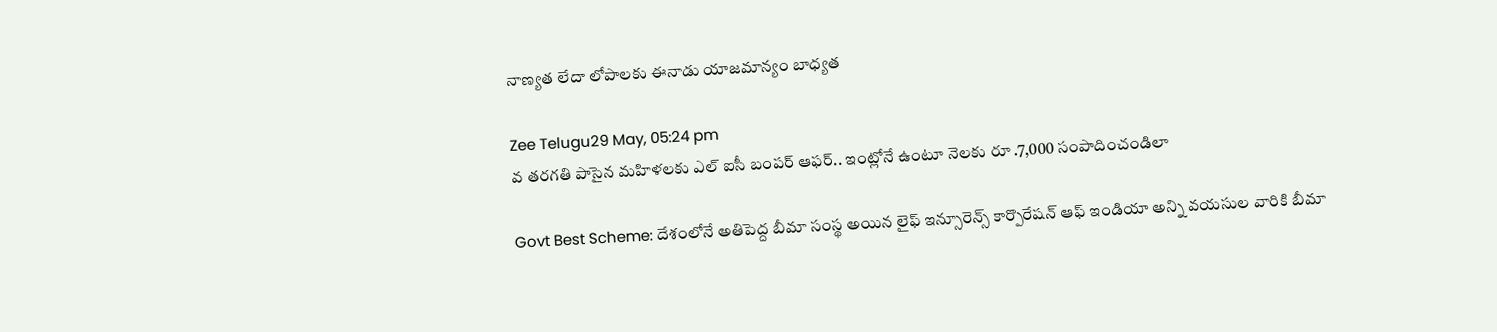నాణ్యత లేదా లోపాలకు ఈనాడు యాజమాన్యం బాధ్యత

Zee Telugu29 May, 05:24 pm
వ తరగతి పాసైన మహిళలకు ఎల్ ఐసీ బంపర్ ఆఫర్.. ఇంట్లోనే ఉంటూ నెలకు రూ .7,000 సంపాదించండిలా

Govt Best Scheme: దేశంలోనే అతిపెద్ద బీమా సంస్థ అయిన లైఫ్ ఇన్సూరెన్స్ కార్పొరేషన్ ఆఫ్ ఇండియా అన్ని వయసుల వారికి బీమా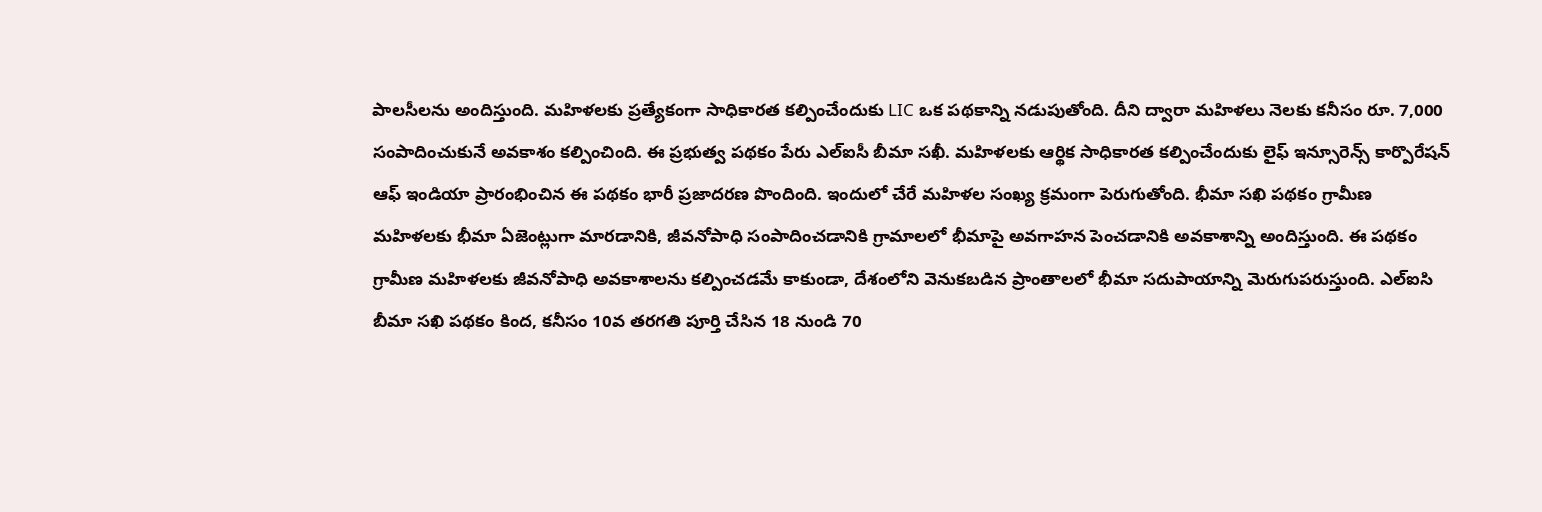పాలసీలను అందిస్తుంది. మహిళలకు ప్రత్యేకంగా సాధికారత కల్పించేందుకు LIC ఒక పథకాన్ని నడుపుతోంది. దీని ద్వారా మహిళలు నెలకు కనీసం రూ. 7,000 సంపాదించుకునే అవకాశం కల్పించింది. ఈ ప్రభుత్వ పథకం పేరు ఎల్ఐసీ బీమా సఖీ. మహిళలకు ఆర్థిక సాధికారత కల్పించేందుకు లైఫ్ ఇన్సూరెన్స్ కార్పొరేషన్ ఆఫ్ ఇండియా ప్రారంభించిన ఈ పథకం భారీ ప్రజాదరణ పొందింది. ఇందులో చేరే మహిళల సంఖ్య క్రమంగా పెరుగుతోంది. భీమా సఖి పథకం గ్రామీణ మహిళలకు భీమా ఏజెంట్లుగా మారడానికి, జీవనోపాధి సంపాదించడానికి గ్రామాలలో భీమాపై అవగాహన పెంచడానికి అవకాశాన్ని అందిస్తుంది. ఈ పథకం గ్రామీణ మహిళలకు జీవనోపాధి అవకాశాలను కల్పించడమే కాకుండా, దేశంలోని వెనుకబడిన ప్రాంతాలలో భీమా సదుపాయాన్ని మెరుగుపరుస్తుంది. ఎల్ఐసి బీమా సఖి పథకం కింద, కనీసం 10వ తరగతి పూర్తి చేసిన 18 నుండి 70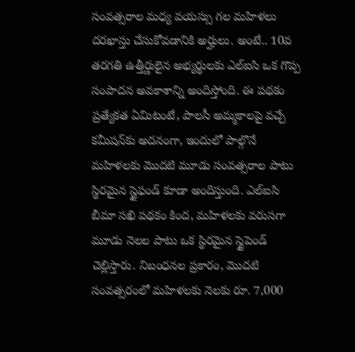సంవత్సరాల మధ్య వయస్సు గల మహిళలు దరఖాస్తు చేసుకోవడానికి అర్హులు. అంటే.. 10వ తరగతి ఉత్తీర్ణులైన అభ్యర్థులకు ఎల్ఐసి ఒక గొప్ప సంపాదన అవకాశాన్ని అందిస్తోంది. ఈ పథకం ప్రత్యేకత ఏమిటంటే, పాలసీ అమ్మకాలపై వచ్చే కమీషన్‌కు అదనంగా, ఇందులో పాల్గొనే మహిళలకు మొదటి మూడు సంవత్సరాల పాటు స్థిరమైన స్టైఫండ్ కూడా అందిస్తుంది. ఎల్ఐసి బీమా సఖి పథకం కింద, మహిళలకు వరుసగా మూడు నెలల పాటు ఒక స్థిరమైన స్టైపెండ్ చెల్లిస్తారు. నిబంధనల ప్రకారం, మొదటి సంవత్సరంలో మహిళలకు నెలకు రూ. 7,000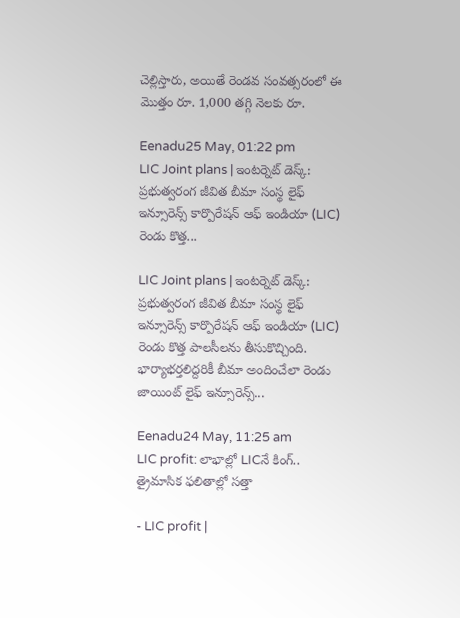చెల్లిస్తారు, అయితే రెండవ సంవత్సరంలో ఈ మొత్తం రూ. 1,000 తగ్గి నెలకు రూ.

Eenadu25 May, 01:22 pm
LIC Joint plans | ఇంటర్నెట్‌ డెస్క్‌: ప్రభుత్వరంగ జీవిత బీమా సంస్థ లైఫ్‌ ఇన్సూరెన్స్‌ కార్పొరేషన్‌ ఆఫ్‌ ఇండియా (LIC) రెండు కొత్త...

LIC Joint plans | ఇంటర్నెట్‌ డెస్క్‌: ప్రభుత్వరంగ జీవిత బీమా సంస్థ లైఫ్‌ ఇన్సూరెన్స్‌ కార్పొరేషన్‌ ఆఫ్‌ ఇండియా (LIC) రెండు కొత్త పాలసీలను తీసుకొచ్చింది. భార్యాభర్తలిద్దరికీ బీమా అందించేలా రెండు జాయింట్‌ లైఫ్‌ ఇన్సూరెన్స్...

Eenadu24 May, 11:25 am
LIC profit: లాభాల్లో LICనే కింగ్‌.. త్రైమాసిక ఫలితాల్లో సత్తా

- LIC profit |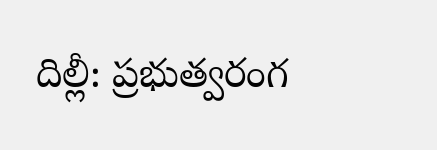దిల్లీ: ప్రభుత్వరంగ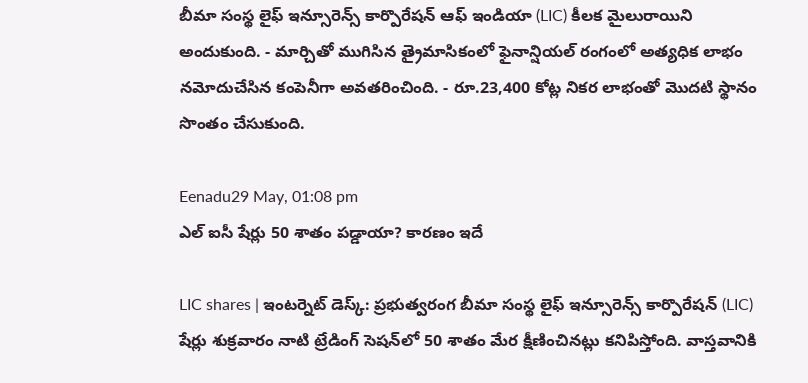బీమా సంస్థ లైఫ్‌ ఇన్సూరెన్స్‌ కార్పొరేషన్‌ ఆఫ్‌ ఇండియా (LIC) కీలక మైలురాయిని అందుకుంది. - మార్చితో ముగిసిన త్రైమాసికంలో ఫైనాన్షియల్‌ రంగంలో అత్యధిక లాభం నమోదుచేసిన కంపెనీగా అవతరించింది. - రూ.23,400 కోట్ల నికర లాభంతో మొదటి స్థానం సొంతం చేసుకుంది.

Eenadu29 May, 01:08 pm
ఎల్ ఐసీ షేర్లు 50 శాతం పడ్డాయా? కారణం ఇదే

LIC shares | ఇంటర్నెట్‌ డెస్క్‌: ప్రభుత్వరంగ బీమా సంస్థ లైఫ్ ఇన్సూరెన్స్‌ కార్పొరేషన్‌ (LIC) షేర్లు శుక్రవారం నాటి ట్రేడింగ్‌ సెషన్‌లో 50 శాతం మేర క్షీణించినట్లు కనిపిస్తోంది. వాస్తవానికి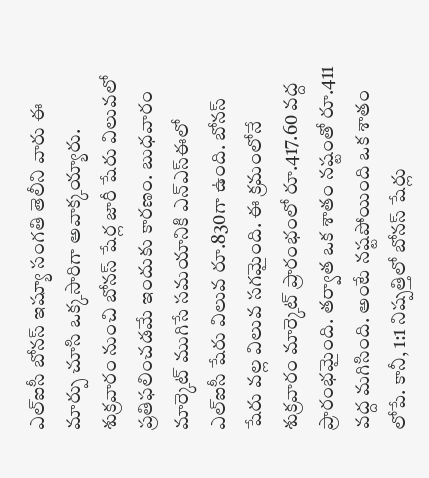ఎల్‌ఐసీ బోనస్‌ ఇష్యూ సంగతి తెలీని వారు ఈ మార్పు చూసి ఒక్కసారిగా అవాక్కయ్యారు. శుక్రవారం నుంచి బోనస్‌ షేర్ల జారీ షేరు విలువలో ప్రతిఫలించడమే ఇందుకు కారణం. బుధవారం మార్కెట్‌ ముగిసే సమయానికి ఎన్‌ఎస్‌ఈలో ఎల్‌ఐసీ షేరు విలువ రూ.830గా ఉంది. బోనస్‌ షేరు వల్ల విలువ సగమైంది. ఈ క్రమంలోనే శుక్రవారం మార్కెట్‌ ప్రారంభంలో రూ.417.60 వద్ద ప్రారంభమైంది. తర్వాత ఒక శాతం నష్టంతో రూ.411 వద్ద మగిసింది. అంటే నష్టపోయింది ఒక శాతం లోపే. కానీ, 1:1 నిష్పత్తిలో బోనస్‌ షేర్లు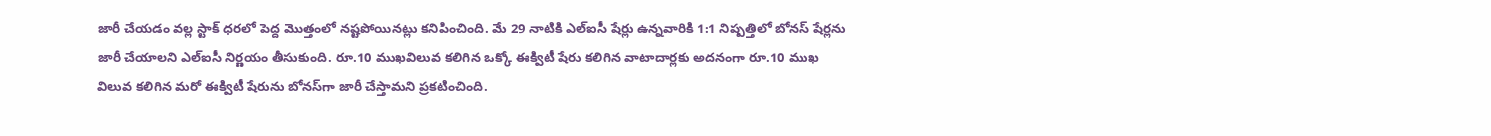జారీ చేయడం వల్ల స్టాక్‌ ధరలో పెద్ద మొత్తంలో నష్టపోయినట్లు కనిపించింది. మే 29 నాటికి ఎల్‌ఐసీ షేర్లు ఉన్నవారికి 1:1 నిష్పత్తిలో బోనస్‌ షేర్లను జారీ చేయాలని ఎల్‌ఐసీ నిర్ణయం తీసుకుంది. రూ.10 ముఖవిలువ కలిగిన ఒక్కో ఈక్విటీ షేరు కలిగిన వాటాదార్లకు అదనంగా రూ.10 ముఖ విలువ కలిగిన మరో ఈక్విటీ షేరును బోనస్‌గా జారీ చేస్తామని ప్రకటించింది.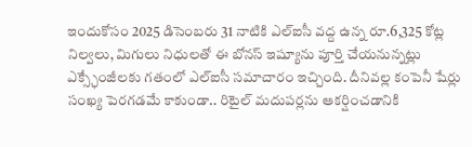ఇందుకోసం 2025 డిసెంబరు 31 నాటికి ఎల్‌ఐసీ వద్ద ఉన్న రూ.6,325 కోట్ల నిల్వలు, మిగులు నిధులతో ఈ బోనస్‌ ఇష్యూను పూర్తి చేయనున్నట్లు ఎక్స్ఛేంజీలకు గతంలో ఎల్‌ఐసీ సమాచారం ఇచ్చింది. దీనివల్ల కంపెనీ షేర్లు సంఖ్య పెరగడమే కాకుండా.. రిటైల్‌ మదుపర్లను ఆకర్షించడానికి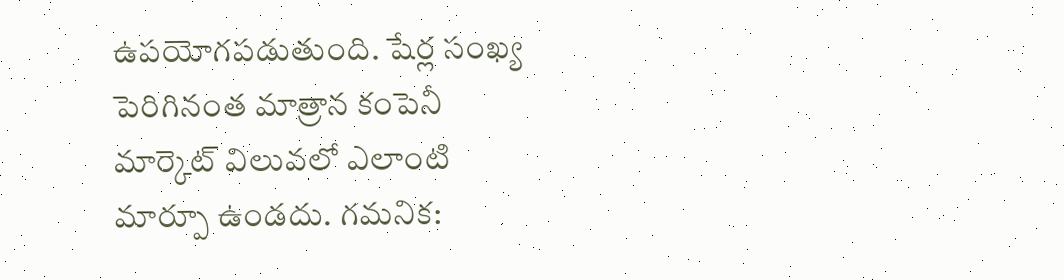ఉపయోగపడుతుంది. షేర్ల సంఖ్య పెరిగినంత మాత్రాన కంపెనీ మార్కెట్‌ విలువలో ఎలాంటి మార్పూ ఉండదు. గమనిక: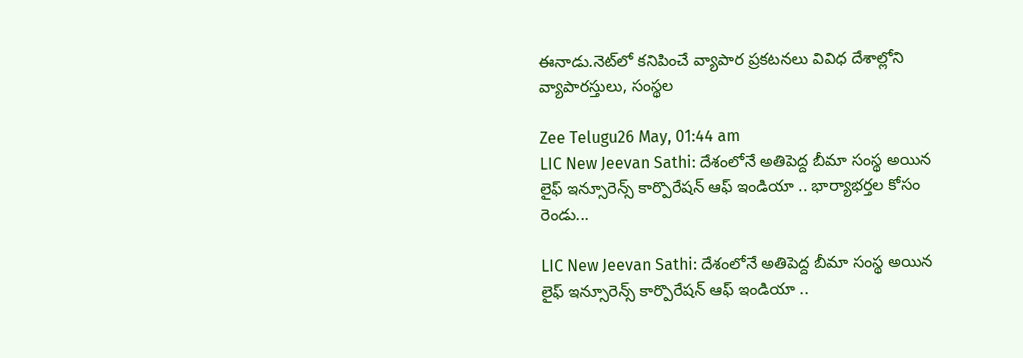ఈనాడు.నెట్‌లో కనిపించే వ్యాపార ప్రకటనలు వివిధ దేశాల్లోని వ్యాపారస్తులు, సంస్థల

Zee Telugu26 May, 01:44 am
LIC New Jeevan Sathi: దేశంలోనే అతిపెద్ద బీమా సంస్థ అయిన లైఫ్ ఇన్సూరెన్స్ కార్పొరేషన్ ఆఫ్ ఇండియా .. భార్యాభర్తల కోసం రెండు...

LIC New Jeevan Sathi: దేశంలోనే అతిపెద్ద బీమా సంస్థ అయిన లైఫ్ ఇన్సూరెన్స్ కార్పొరేషన్ ఆఫ్ ఇండియా ..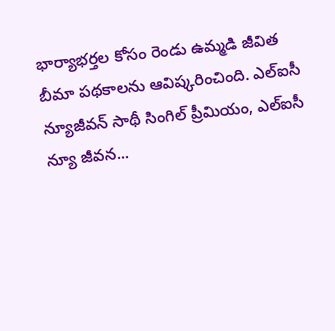భార్యాభర్తల కోసం రెండు ఉమ్మడి జీవిత బీమా పథకాలను ఆవిష్కరించింది. ఎల్ఐసీ న్యూజీవన్ సాథీ సింగిల్ ప్రీమియం, ఎల్ఐసీ న్యూ జీవన...